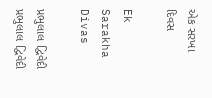એક સરખા દિવસ

Ek Sarakha Divas

પ્રભુલાલ દ્વિવેદી પ્રભુલાલ દ્વિવેદી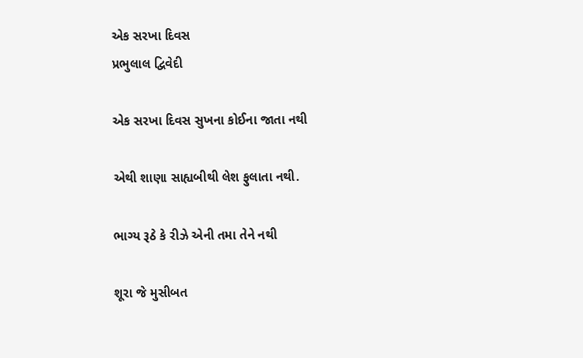એક સરખા દિવસ
પ્રભુલાલ દ્વિવેદી

એક સરખા દિવસ સુખના કોઈના જાતા નથી

એથી શાણા સાહ્યબીથી લેશ ફુલાતા નથી.

ભાગ્ય રૂઠે કે રીઝે એની તમા તેને નથી

શૂરા જે મુસીબત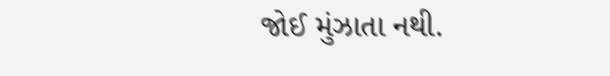જોઈ મુંઝાતા નથી.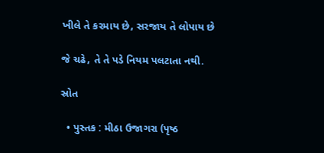ખીલે તે કરમાય છે, સરજાય તે લોપાય છે

જે ચઢે, તે તે પડે નિયમ પલટાતા નથી.

સ્રોત

  • પુસ્તક : મીઠા ઉજાગરા (પૃષ્ઠ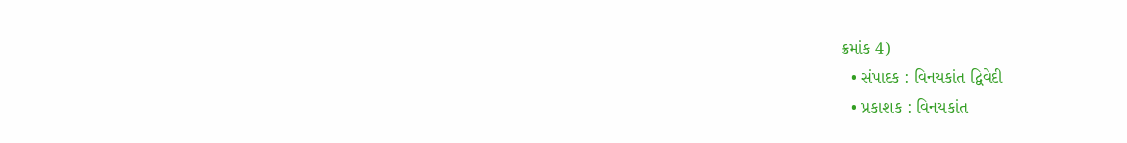ક્રમાંક 4)
  • સંપાદક : વિનયકાંત દ્વિવેદી
  • પ્રકાશક : વિનયકાંત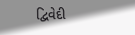દ્વિવેદી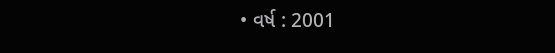• વર્ષ : 2001